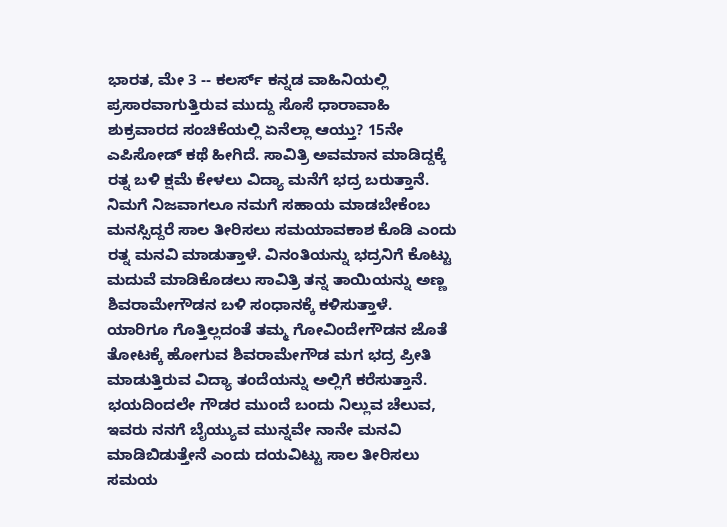ಭಾರತ, ಮೇ 3 -- ಕಲರ್ಸ್ ಕನ್ನಡ ವಾಹಿನಿಯಲ್ಲಿ ಪ್ರಸಾರವಾಗುತ್ತಿರುವ ಮುದ್ದು ಸೊಸೆ ಧಾರಾವಾಹಿ ಶುಕ್ರವಾರದ ಸಂಚಿಕೆಯಲ್ಲಿ ಏನೆಲ್ಲಾ ಆಯ್ತು? 15ನೇ ಎಪಿಸೋಡ್ ಕಥೆ ಹೀಗಿದೆ. ಸಾವಿತ್ರಿ ಅವಮಾನ ಮಾಡಿದ್ದಕ್ಕೆ ರತ್ನ ಬಳಿ ಕ್ಷಮೆ ಕೇಳಲು ವಿದ್ಯಾ ಮನೆಗೆ ಭದ್ರ ಬರುತ್ತಾನೆ. ನಿಮಗೆ ನಿಜವಾಗಲೂ ನಮಗೆ ಸಹಾಯ ಮಾಡಬೇಕೆಂಬ ಮನಸ್ಸಿದ್ದರೆ ಸಾಲ ತೀರಿಸಲು ಸಮಯಾವಕಾಶ ಕೊಡಿ ಎಂದು ರತ್ನ ಮನವಿ ಮಾಡುತ್ತಾಳೆ. ವಿನಂತಿಯನ್ನು ಭದ್ರನಿಗೆ ಕೊಟ್ಟು ಮದುವೆ ಮಾಡಿಕೊಡಲು ಸಾವಿತ್ರಿ ತನ್ನ ತಾಯಿಯನ್ನು ಅಣ್ಣ ಶಿವರಾಮೇಗೌಡನ ಬಳಿ ಸಂಧಾನಕ್ಕೆ ಕಳಿಸುತ್ತಾಳೆ.
ಯಾರಿಗೂ ಗೊತ್ತಿಲ್ಲದಂತೆ ತಮ್ಮ ಗೋವಿಂದೇಗೌಡನ ಜೊತೆ ತೋಟಕ್ಕೆ ಹೋಗುವ ಶಿವರಾಮೇಗೌಡ ಮಗ ಭದ್ರ ಪ್ರೀತಿ ಮಾಡುತ್ತಿರುವ ವಿದ್ಯಾ ತಂದೆಯನ್ನು ಅಲ್ಲಿಗೆ ಕರೆಸುತ್ತಾನೆ. ಭಯದಿಂದಲೇ ಗೌಡರ ಮುಂದೆ ಬಂದು ನಿಲ್ಲುವ ಚೆಲುವ, ಇವರು ನನಗೆ ಬೈಯ್ಯುವ ಮುನ್ನವೇ ನಾನೇ ಮನವಿ ಮಾಡಿಬಿಡುತ್ತೇನೆ ಎಂದು ದಯವಿಟ್ಟು ಸಾಲ ತೀರಿಸಲು ಸಮಯ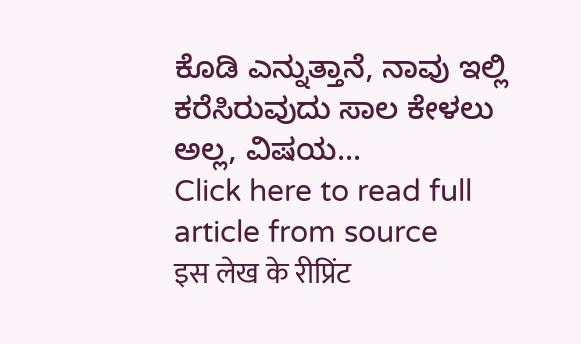ಕೊಡಿ ಎನ್ನುತ್ತಾನೆ, ನಾವು ಇಲ್ಲಿ ಕರೆಸಿರುವುದು ಸಾಲ ಕೇಳಲು ಅಲ್ಲ, ವಿಷಯ...
Click here to read full article from source
इस लेख के रीप्रिंट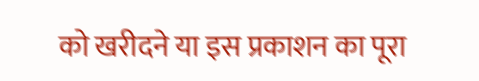को खरीदने या इस प्रकाशन का पूरा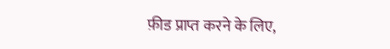फ़ीड प्राप्त करने के लिए,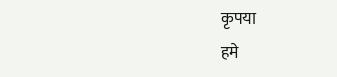कृपया
हमे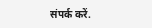संपर्क करें.